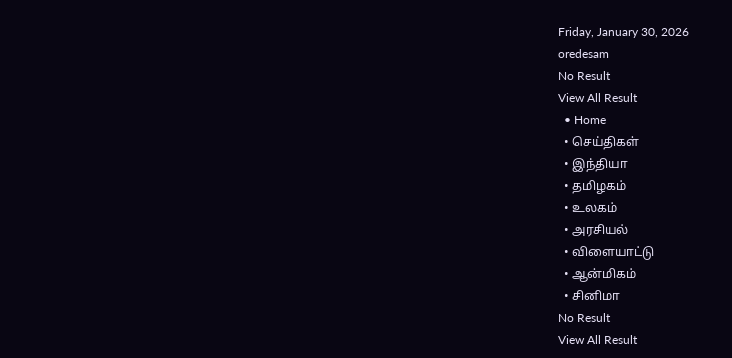Friday, January 30, 2026
oredesam
No Result
View All Result
  • Home
  • செய்திகள்
  • இந்தியா
  • தமிழகம்
  • உலகம்
  • அரசியல்
  • விளையாட்டு
  • ஆன்மிகம்
  • சினிமா
No Result
View All Result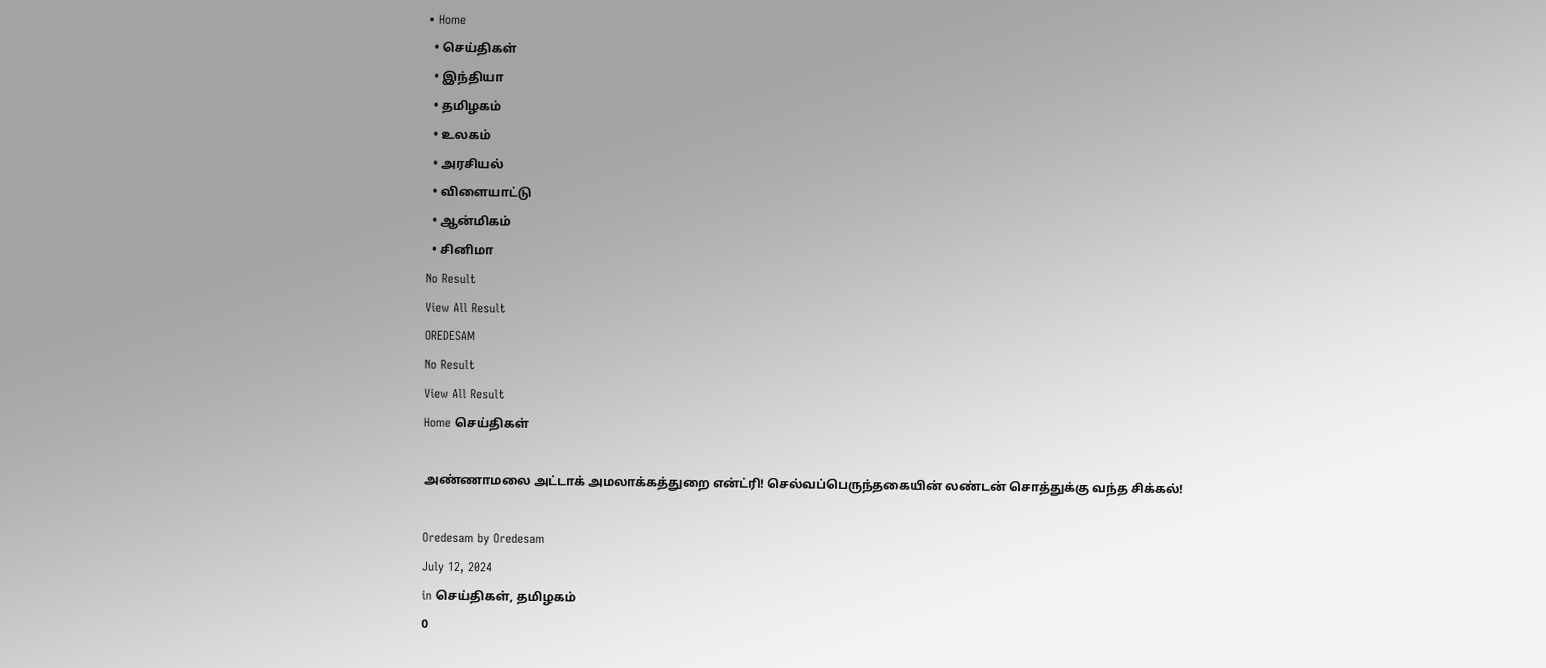• Home
  • செய்திகள்
  • இந்தியா
  • தமிழகம்
  • உலகம்
  • அரசியல்
  • விளையாட்டு
  • ஆன்மிகம்
  • சினிமா
No Result
View All Result
OREDESAM
No Result
View All Result
Home செய்திகள்

அண்ணாமலை அட்டாக் அமலாக்கத்துறை என்ட்ரி! செல்வப்பெருந்தகையின் லண்டன் சொத்துக்கு வந்த சிக்கல்!

Oredesam by Oredesam
July 12, 2024
in செய்திகள், தமிழகம்
0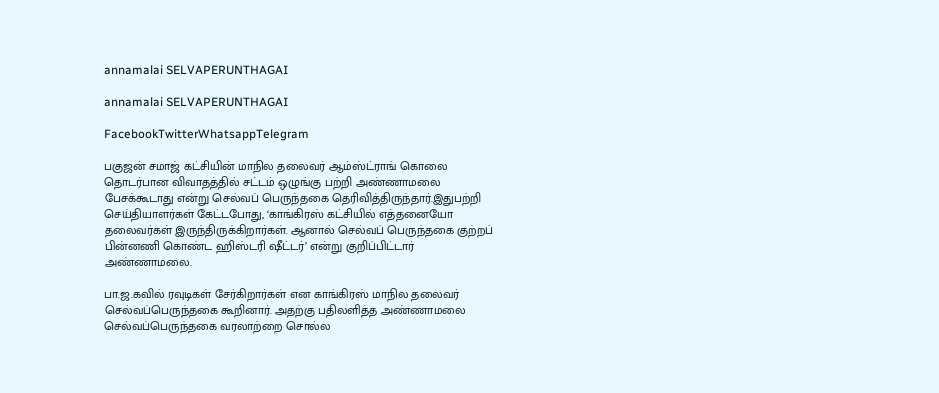annamalai SELVAPERUNTHAGAI

annamalai SELVAPERUNTHAGAI

FacebookTwitterWhatsappTelegram

பகுஜன் சமாஜ் கட்சியின் மாநில தலைவர் ஆம்ஸ்ட்ராங் கொலை தொடர்பான விவாதத்தில் சட்டம் ஒழுங்கு பற்றி அண்ணாமலை பேசக்கூடாது என்று செல்வப் பெருந்தகை தெரிவித்திருந்தார்.இதுபற்றி செய்தியாளர்கள் கேட்டபோது, ‘காங்கிரஸ் கட்சியில் எத்தனையோ தலைவர்கள் இருந்திருக்கிறார்கள். ஆனால் செல்வப் பெருந்தகை குற்றப் பின்னணி கொண்ட ஹிஸ்டரி ஷீட்டர்’ என்று குறிப்பிட்டார் அண்ணாமலை.

பா.ஜ.கவில் ரவுடிகள் சேர்கிறார்கள் என காங்கிரஸ் மாநில தலைவர் செல்வப்பெருந்தகை கூறினார். அதற்கு பதிலளித்த அண்ணாமலை செல்வப்பெருந்தகை வரலாற்றை சொல்ல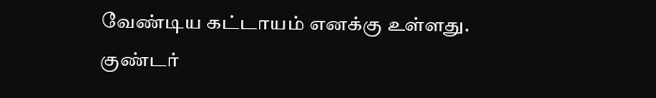வேண்டிய கட்டாயம் எனக்கு உள்ளது. குண்டர்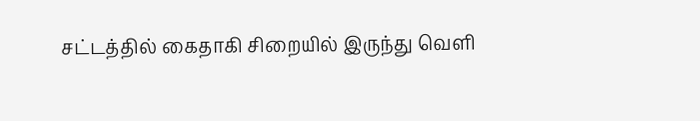சட்டத்தில் கைதாகி சிறையில் இருந்து வெளி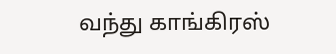வந்து காங்கிரஸ்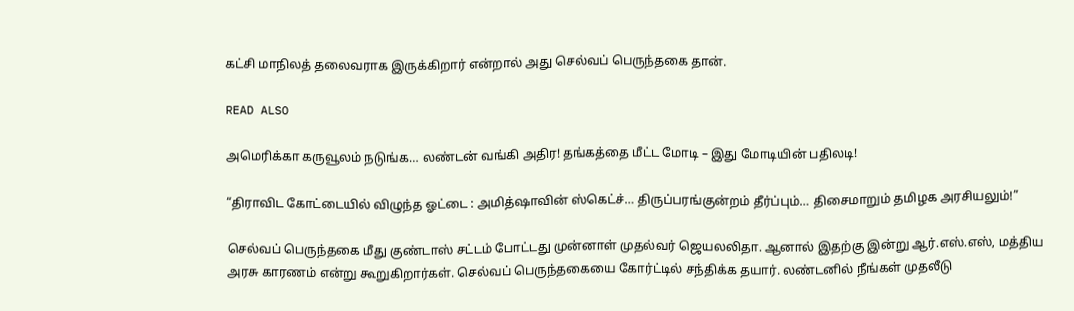கட்சி மாநிலத் தலைவராக இருக்கிறார் என்றால் அது செல்வப் பெருந்தகை தான்.

READ ALSO

அமெரிக்கா கருவூலம் நடுங்க… லண்டன் வங்கி அதிர! தங்கத்தை மீட்ட மோடி – இது மோடியின் பதிலடி!

“திராவிட கோட்டையில் விழுந்த ஓட்டை : அமித்ஷாவின் ஸ்கெட்ச்… திருப்பரங்குன்றம் தீர்ப்பும்… திசைமாறும் தமிழக அரசியலும்!”

செல்வப் பெருந்தகை மீது குண்டாஸ் சட்டம் போட்டது முன்னாள் முதல்வர் ஜெயலலிதா. ஆனால் இதற்கு இன்று ஆர்.எஸ்.எஸ், மத்திய அரசு காரணம் என்று கூறுகிறார்கள். செல்வப் பெருந்தகையை கோர்ட்டில் சந்திக்க தயார். லண்டனில் நீங்கள் முதலீடு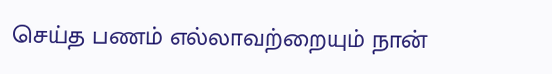செய்த பணம் எல்லாவற்றையும் நான்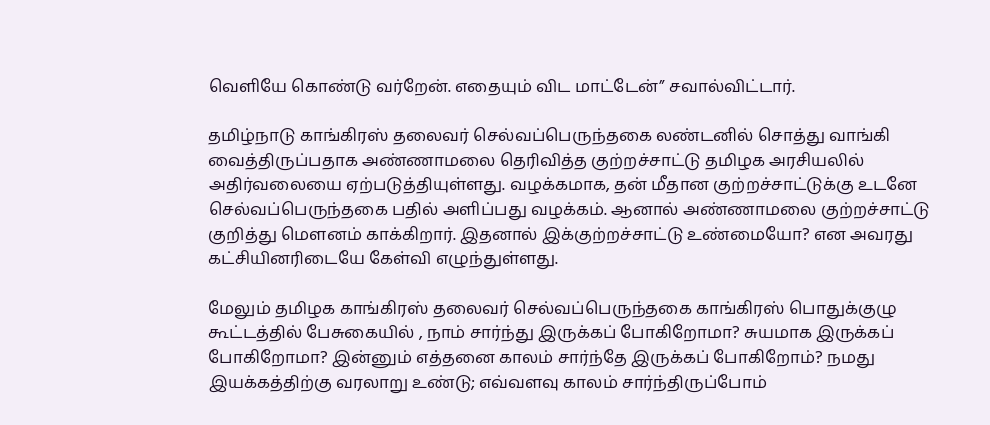வெளியே கொண்டு வர்றேன். எதையும் விட மாட்டேன்” சவால்விட்டார்.

தமிழ்நாடு காங்கிரஸ் தலைவர் செல்வப்பெருந்தகை லண்டனில் சொத்து வாங்கி வைத்திருப்பதாக அண்ணாமலை தெரிவித்த குற்றச்சாட்டு தமிழக அரசியலில் அதிர்வலையை ஏற்படுத்தியுள்ளது. வழக்கமாக, தன் மீதான குற்றச்சாட்டுக்கு உடனே செல்வப்பெருந்தகை பதில் அளிப்பது வழக்கம். ஆனால் அண்ணாமலை குற்றச்சாட்டு குறித்து மௌனம் காக்கிறார். இதனால் இக்குற்றச்சாட்டு உண்மையோ? என அவரது கட்சியினரிடையே கேள்வி எழுந்துள்ளது.

மேலும் தமிழக காங்கிரஸ் தலைவர் செல்வப்பெருந்தகை காங்கிரஸ் பொதுக்குழு கூட்டத்தில் பேசுகையில் , நாம் சார்ந்து இருக்கப் போகிறோமா? சுயமாக இருக்கப் போகிறோமா? இன்னும் எத்தனை காலம் சார்ந்தே இருக்கப் போகிறோம்? நமது இயக்கத்திற்கு வரலாறு உண்டு; எவ்வளவு காலம் சார்ந்திருப்போம்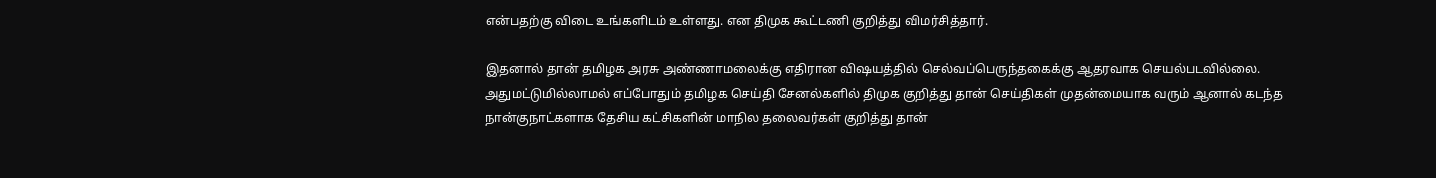என்பதற்கு விடை உங்களிடம் உள்ளது. என திமுக கூட்டணி குறித்து விமர்சித்தார்.

இதனால் தான் தமிழக அரசு அண்ணாமலைக்கு எதிரான விஷயத்தில் செல்வப்பெருந்தகைக்கு ஆதரவாக செயல்படவில்லை. அதுமட்டுமில்லாமல் எப்போதும் தமிழக செய்தி சேனல்களில் திமுக குறித்து தான் செய்திகள் முதன்மையாக வரும் ஆனால் கடந்த நான்குநாட்களாக தேசிய கட்சிகளின் மாநில தலைவர்கள் குறித்து தான்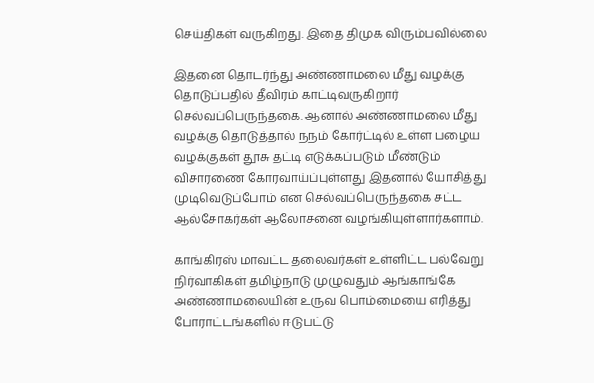செய்திகள் வருகிறது. இதை திமுக விரும்பவில்லை

இதனை தொடர்ந்து அண்ணாமலை மீது வழக்கு தொடுப்பதில் தீவிரம் காட்டிவருகிறார் செல்வப்பெருந்தகை. ஆனால் அண்ணாமலை மீது வழக்கு தொடுத்தால் நநம் கோர்ட்டில் உள்ள பழைய வழக்குகள் தூசு தட்டி எடுக்கப்படும் மீண்டும் விசாரணை கோரவாய்ப்புள்ளது இதனால் யோசித்து முடிவெடுப்போம் என செல்வப்பெருந்தகை சட்ட ஆல்சோகர்கள் ஆலோசனை வழங்கியுள்ளார்களாம்.

காங்கிரஸ் மாவட்ட தலைவர்கள் உள்ளிட்ட பல்வேறு நிர்வாகிகள் தமிழ்நாடு முழுவதும் ஆங்காங்கே அண்ணாமலையின் உருவ பொம்மையை எரித்து போராட்டங்களில் ஈடுபட்டு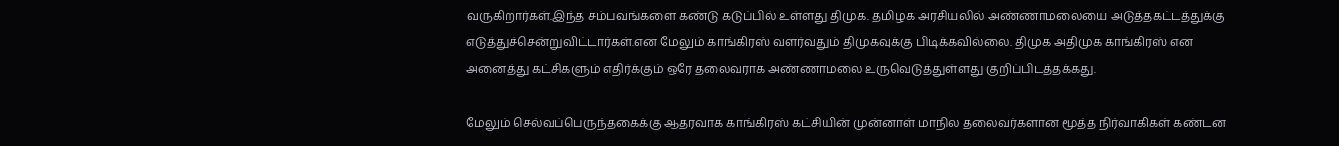வருகிறார்கள்.இந்த சம்பவங்களை கண்டு கடுப்பில் உள்ளது திமுக. தமிழக அரசியலில் அண்ணாமலையை அடுத்தகட்டத்துக்கு எடுத்துச்சென்றுவிட்டார்கள்.என மேலும் காங்கிரஸ் வளர்வதும் திமுகவுக்கு பிடிக்கவில்லை. திமுக அதிமுக காங்கிரஸ் என அனைத்து கட்சிகளும் எதிர்க்கும் ஒரே தலைவராக அண்ணாமலை உருவெடுத்துள்ளது குறிப்பிடத்தக்கது.

மேலும் செல்வப்பெருந்தகைக்கு ஆதரவாக காங்கிரஸ் கட்சியின் முன்னாள் மாநில தலைவர்களான மூத்த நிர்வாகிகள் கண்டன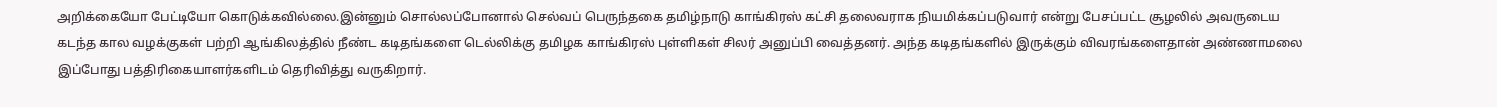அறிக்கையோ பேட்டியோ கொடுக்கவில்லை.இன்னும் சொல்லப்போனால் செல்வப் பெருந்தகை தமிழ்நாடு காங்கிரஸ் கட்சி தலைவராக நியமிக்கப்படுவார் என்று பேசப்பட்ட சூழலில் அவருடைய கடந்த கால வழக்குகள் பற்றி ஆங்கிலத்தில் நீண்ட கடிதங்களை டெல்லிக்கு தமிழக காங்கிரஸ் புள்ளிகள் சிலர் அனுப்பி வைத்தனர். அந்த கடிதங்களில் இருக்கும் விவரங்களைதான் அண்ணாமலை இப்போது பத்திரிகையாளர்களிடம் தெரிவித்து வருகிறார்.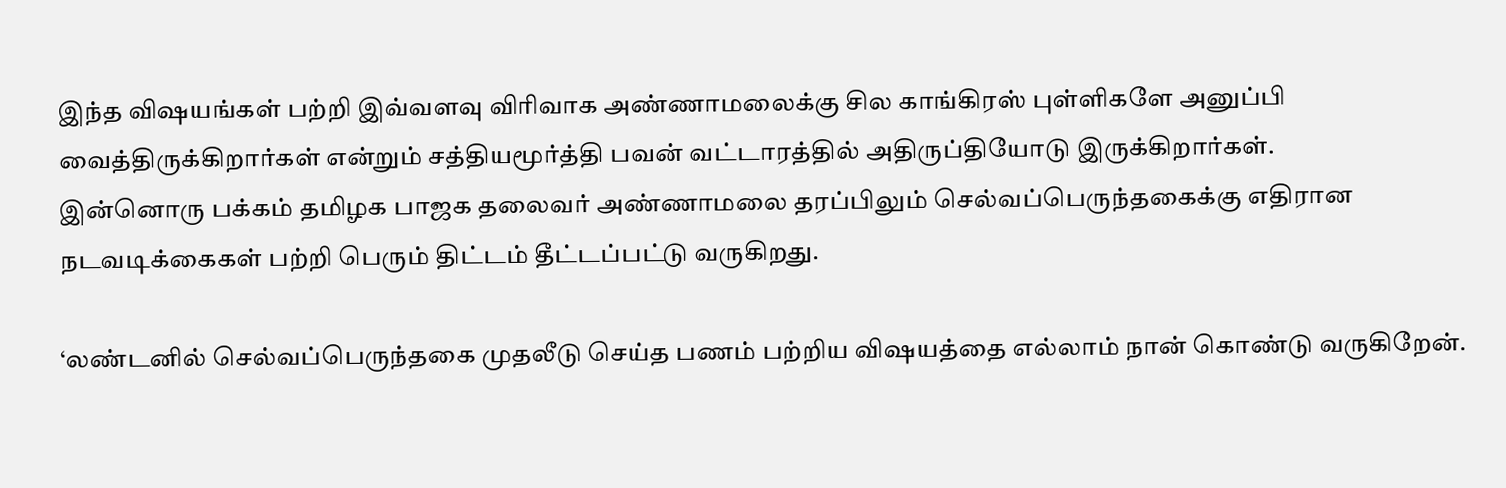இந்த விஷயங்கள் பற்றி இவ்வளவு விரிவாக அண்ணாமலைக்கு சில காங்கிரஸ் புள்ளிகளே அனுப்பி வைத்திருக்கிறார்கள் என்றும் சத்தியமூர்த்தி பவன் வட்டாரத்தில் அதிருப்தியோடு இருக்கிறார்கள்.
இன்னொரு பக்கம் தமிழக பாஜக தலைவர் அண்ணாமலை தரப்பிலும் செல்வப்பெருந்தகைக்கு எதிரான நடவடிக்கைகள் பற்றி பெரும் திட்டம் தீட்டப்பட்டு வருகிறது.

‘லண்டனில் செல்வப்பெருந்தகை முதலீடு செய்த பணம் பற்றிய விஷயத்தை எல்லாம் நான் கொண்டு வருகிறேன்.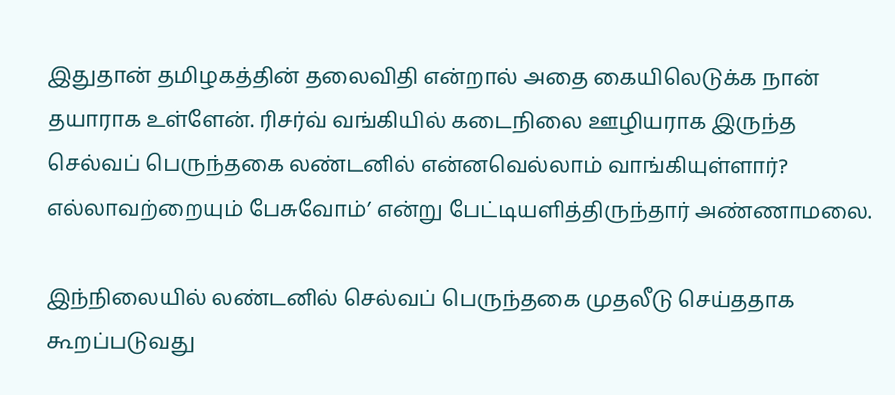இதுதான் தமிழகத்தின் தலைவிதி என்றால் அதை கையிலெடுக்க நான் தயாராக உள்ளேன். ரிசர்வ் வங்கியில் கடைநிலை ஊழியராக இருந்த செல்வப் பெருந்தகை லண்டனில் என்னவெல்லாம் வாங்கியுள்ளார்? எல்லாவற்றையும் பேசுவோம்’ என்று பேட்டியளித்திருந்தார் அண்ணாமலை.

இந்நிலையில் லண்டனில் செல்வப் பெருந்தகை முதலீடு செய்ததாக கூறப்படுவது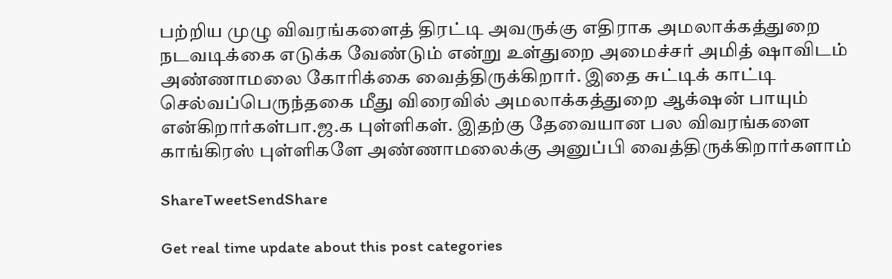பற்றிய முழு விவரங்களைத் திரட்டி அவருக்கு எதிராக அமலாக்கத்துறை நடவடிக்கை எடுக்க வேண்டும் என்று உள்துறை அமைச்சர் அமித் ஷாவிடம் அண்ணாமலை கோரிக்கை வைத்திருக்கிறார். இதை சுட்டிக் காட்டி செல்வப்பெருந்தகை மீது விரைவில் அமலாக்கத்துறை ஆக்‌ஷன் பாயும் என்கிறார்கள்பா.ஜ.க புள்ளிகள். இதற்கு தேவையான பல விவரங்களை காங்கிரஸ் புள்ளிகளே அண்ணாமலைக்கு அனுப்பி வைத்திருக்கிறார்களாம்

ShareTweetSendShare

Get real time update about this post categories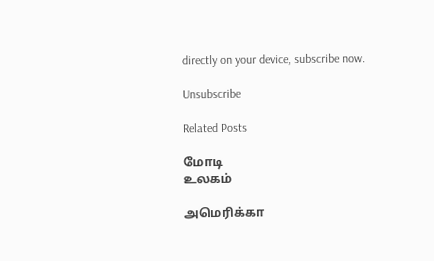directly on your device, subscribe now.

Unsubscribe

Related Posts

மோடி
உலகம்

அமெரிக்கா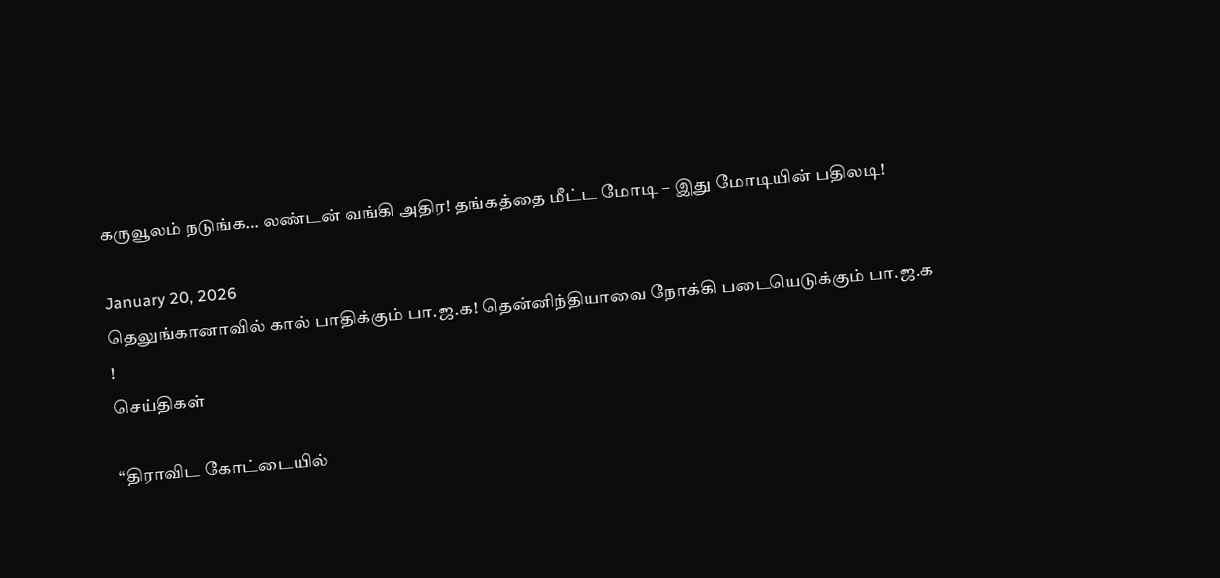கருவூலம் நடுங்க… லண்டன் வங்கி அதிர! தங்கத்தை மீட்ட மோடி – இது மோடியின் பதிலடி!

January 20, 2026
தெலுங்கானாவில் கால் பாதிக்கும் பா.ஜ.க! தென்னிந்தியாவை நோக்கி படையெடுக்கும் பா.ஜ.க !
செய்திகள்

“திராவிட கோட்டையில்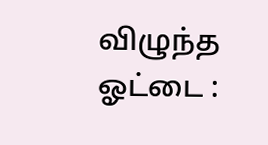விழுந்த ஓட்டை :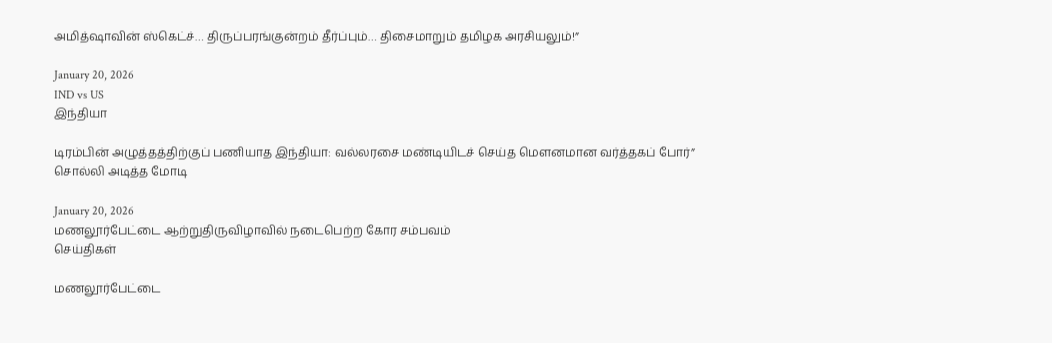அமித்ஷாவின் ஸ்கெட்ச்… திருப்பரங்குன்றம் தீர்ப்பும்… திசைமாறும் தமிழக அரசியலும்!”

January 20, 2026
IND vs US
இந்தியா

டிரம்பின் அழுத்தத்திற்குப் பணியாத இந்தியா: வல்லரசை மண்டியிடச் செய்த மௌனமான வர்த்தகப் போர்” சொல்லி அடித்த மோடி

January 20, 2026
மணலூர்பேட்டை ஆற்றுதிருவிழாவில் நடைபெற்ற கோர சம்பவம்
செய்திகள்

மணலூர்பேட்டை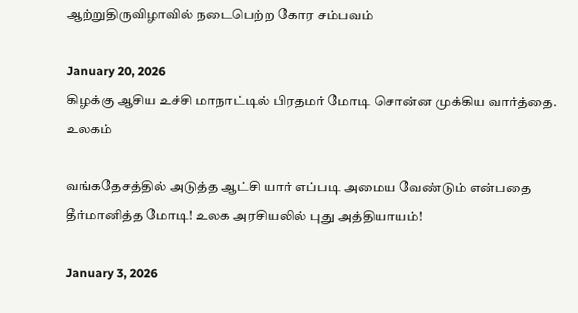ஆற்றுதிருவிழாவில் நடைபெற்ற கோர சம்பவம்

January 20, 2026
கிழக்கு ஆசிய உச்சி மாநாட்டில் பிரதமர் மோடி சொன்ன முக்கிய வார்த்தை.
உலகம்

வங்கதேசத்தில் அடுத்த ஆட்சி யார் எப்படி அமைய வேண்டும் என்பதை தீர்மானித்த மோடி! உலக அரசியலில் புது அத்தியாயம்!

January 3, 2026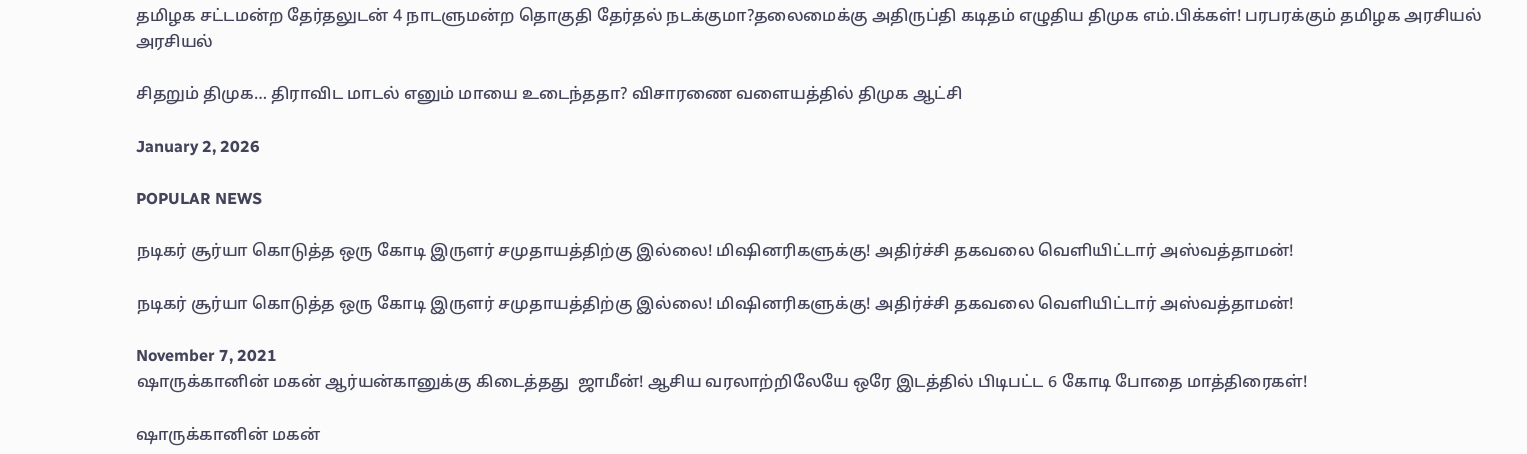தமிழக சட்டமன்ற தேர்தலுடன் 4 நாடளுமன்ற தொகுதி தேர்தல் நடக்குமா?தலைமைக்கு அதிருப்தி கடிதம் எழுதிய திமுக எம்.பிக்கள்! பரபரக்கும் தமிழக அரசியல்
அரசியல்

சிதறும் திமுக… திராவிட மாடல் எனும் மாயை உடைந்ததா? விசாரணை வளையத்தில் திமுக ஆட்சி

January 2, 2026

POPULAR NEWS

நடிகர் சூர்யா கொடுத்த ஒரு கோடி இருளர் சமுதாயத்திற்கு இல்லை! மிஷினரிகளுக்கு! அதிர்ச்சி தகவலை வெளியிட்டார் அஸ்வத்தாமன்!

நடிகர் சூர்யா கொடுத்த ஒரு கோடி இருளர் சமுதாயத்திற்கு இல்லை! மிஷினரிகளுக்கு! அதிர்ச்சி தகவலை வெளியிட்டார் அஸ்வத்தாமன்!

November 7, 2021
ஷாருக்கானின் மகன் ஆர்யன்கானுக்கு கிடைத்தது  ஜாமீன்! ஆசிய வரலாற்றிலேயே ஒரே இடத்தில் பிடிபட்ட 6 கோடி போதை மாத்திரைகள்!

ஷாருக்கானின் மகன்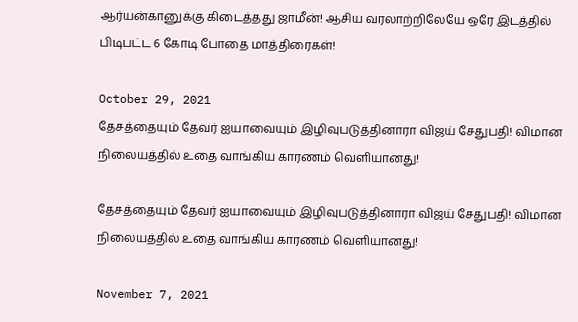ஆர்யன்கானுக்கு கிடைத்தது ஜாமீன்! ஆசிய வரலாற்றிலேயே ஒரே இடத்தில் பிடிபட்ட 6 கோடி போதை மாத்திரைகள்!

October 29, 2021
தேசத்தையும் தேவர் ஐயாவையும் இழிவுபடுத்தினாரா விஜய் சேதுபதி! விமான நிலையத்தில் உதை வாங்கிய காரணம் வெளியானது!

தேசத்தையும் தேவர் ஐயாவையும் இழிவுபடுத்தினாரா விஜய் சேதுபதி! விமான நிலையத்தில் உதை வாங்கிய காரணம் வெளியானது!

November 7, 2021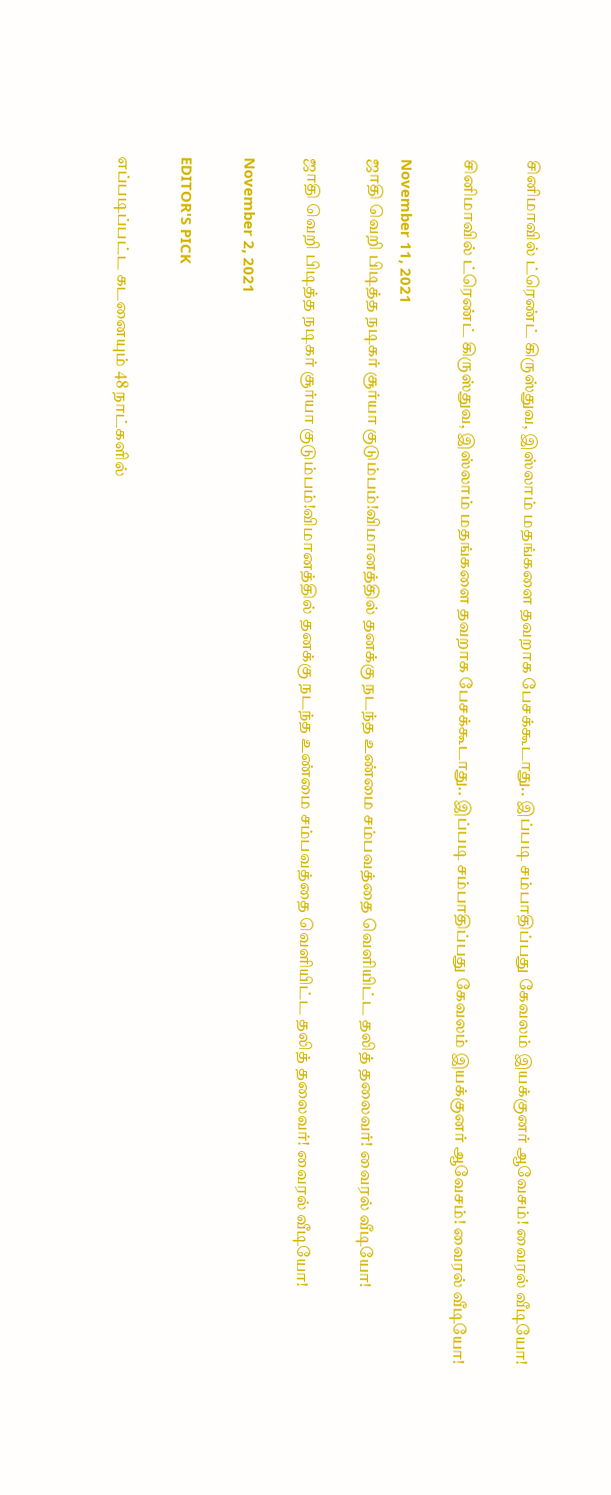சினிமாவில் ட்ரெண்ட் கிருஸ்துவ, இஸ்லாம் மதங்களை தவறாக பேசக்கூடாது.. இப்படி சம்பாதிப்பது கேவலம் இயக்குனர் ஆவேசம்! வைரல் வீடியோ!

சினிமாவில் ட்ரெண்ட் கிருஸ்துவ, இஸ்லாம் மதங்களை தவறாக பேசக்கூடாது.. இப்படி சம்பாதிப்பது கேவலம் இயக்குனர் ஆவேசம்! வைரல் வீடியோ!

November 11, 2021
ஜாதி வெறி பிடித்த நடிகர் சூர்யா குடும்பம்!விமானத்தில் தனக்கு நடந்த உண்மை சம்பவத்தை வெளியிட்ட தலித் தலைவர்! வைரல் வீடியோ!

ஜாதி வெறி பிடித்த நடிகர் சூர்யா குடும்பம்!விமானத்தில் தனக்கு நடந்த உண்மை சம்பவத்தை வெளியிட்ட தலித் தலைவர்! வைரல் வீடியோ!

November 2, 2021

EDITOR'S PICK

எப்படிப்பட்ட கடனையும் 48 நாட்களில்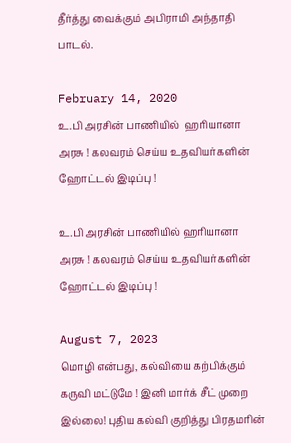தீர்த்து வைக்கும் அபிராமி அந்தாதி பாடல்.

February 14, 2020
உ.பி அரசின் பாணியில்  ஹரியானா அரசு ! கலவரம் செய்ய உதவியர்களின் ஹோட்டல் இடிப்பு !

உ.பி அரசின் பாணியில் ஹரியானா அரசு ! கலவரம் செய்ய உதவியர்களின் ஹோட்டல் இடிப்பு !

August 7, 2023
மொழி என்பது, கல்வியை கற்பிக்கும் கருவி மட்டுமே ! இனி மார்க் சீட் முறை இல்லை! புதிய கல்வி குறித்து பிரதமரின்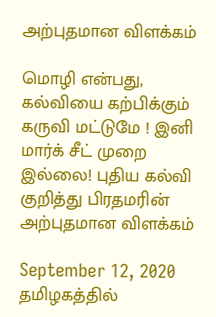அற்புதமான விளக்கம்

மொழி என்பது, கல்வியை கற்பிக்கும் கருவி மட்டுமே ! இனி மார்க் சீட் முறை இல்லை! புதிய கல்வி குறித்து பிரதமரின் அற்புதமான விளக்கம்

September 12, 2020
தமிழகத்தில்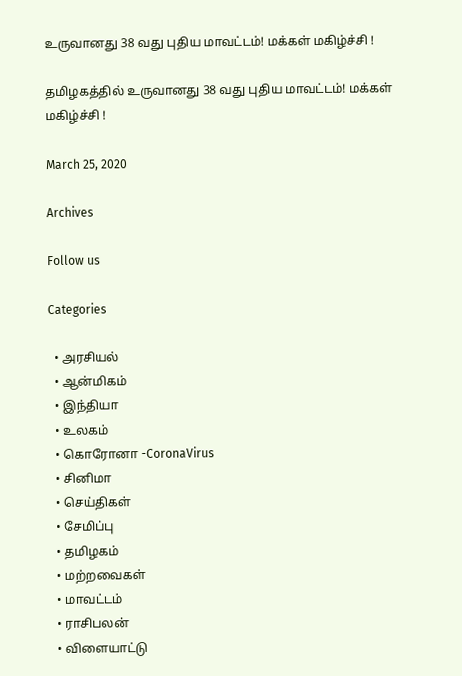உருவானது 38 வது புதிய மாவட்டம்! மக்கள் மகிழ்ச்சி !

தமிழகத்தில் உருவானது 38 வது புதிய மாவட்டம்! மக்கள் மகிழ்ச்சி !

March 25, 2020

Archives

Follow us

Categories

  • அரசியல்
  • ஆன்மிகம்
  • இந்தியா
  • உலகம்
  • கொரோனா -CoronaVirus
  • சினிமா
  • செய்திகள்
  • சேமிப்பு
  • தமிழகம்
  • மற்றவைகள்
  • மாவட்டம்
  • ராசிபலன்
  • விளையாட்டு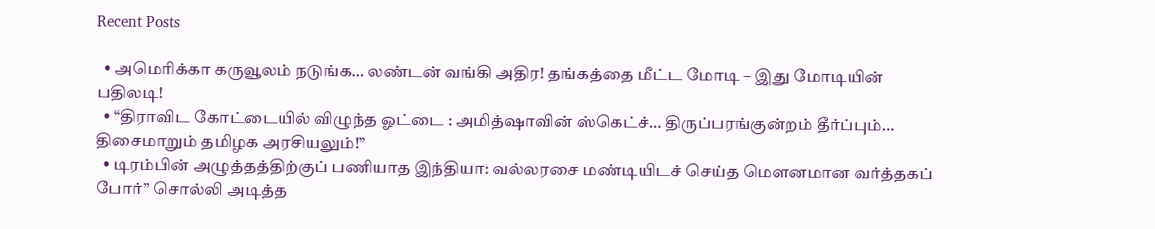Recent Posts

  • அமெரிக்கா கருவூலம் நடுங்க… லண்டன் வங்கி அதிர! தங்கத்தை மீட்ட மோடி – இது மோடியின் பதிலடி!
  • “திராவிட கோட்டையில் விழுந்த ஓட்டை : அமித்ஷாவின் ஸ்கெட்ச்… திருப்பரங்குன்றம் தீர்ப்பும்… திசைமாறும் தமிழக அரசியலும்!”
  • டிரம்பின் அழுத்தத்திற்குப் பணியாத இந்தியா: வல்லரசை மண்டியிடச் செய்த மௌனமான வர்த்தகப் போர்” சொல்லி அடித்த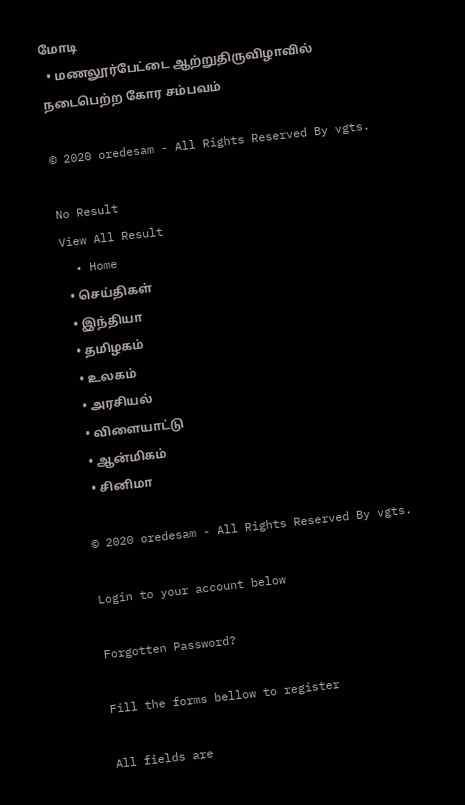மோடி
  • மணலூர்பேட்டை ஆற்றுதிருவிழாவில் நடைபெற்ற கோர சம்பவம்

© 2020 oredesam - All Rights Reserved By vgts.

No Result
View All Result
  • Home
  • செய்திகள்
  • இந்தியா
  • தமிழகம்
  • உலகம்
  • அரசியல்
  • விளையாட்டு
  • ஆன்மிகம்
  • சினிமா

© 2020 oredesam - All Rights Reserved By vgts.

Login to your account below

Forgotten Password?

Fill the forms bellow to register

All fields are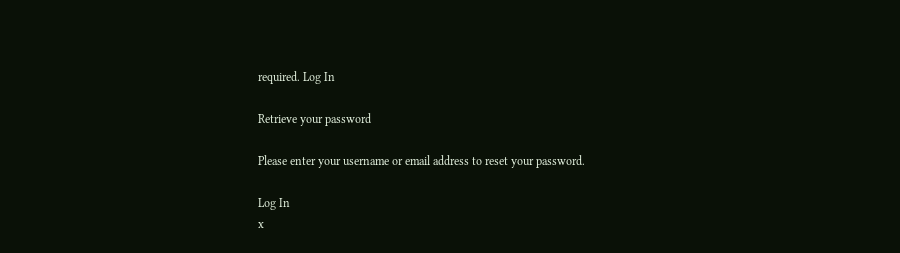required. Log In

Retrieve your password

Please enter your username or email address to reset your password.

Log In
x